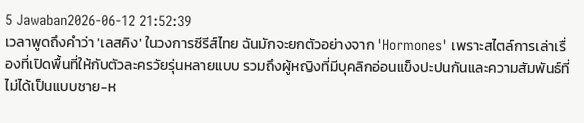5 Jawaban2026-06-12 21:52:39
เวลาพูดถึงคำว่า 'เลสคิง' ในวงการซีรีส์ไทย ฉันมักจะยกตัวอย่างจาก 'Hormones' เพราะสไตล์การเล่าเรื่องที่เปิดพื้นที่ให้กับตัวละครวัยรุ่นหลายแบบ รวมถึงผู้หญิงที่มีบุคลิกอ่อนแข็งปะปนกันและความสัมพันธ์ที่ไม่ได้เป็นแบบชาย-ห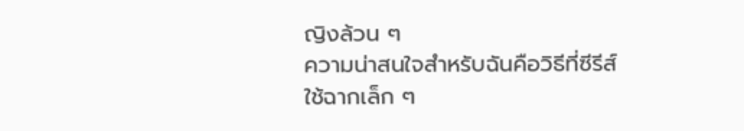ญิงล้วน ๆ
ความน่าสนใจสำหรับฉันคือวิธีที่ซีรีส์ใช้ฉากเล็ก ๆ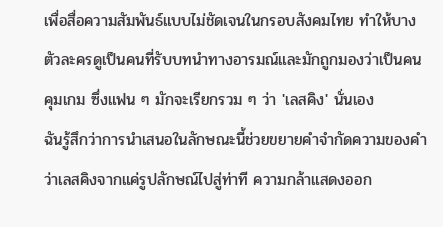เพื่อสื่อความสัมพันธ์แบบไม่ชัดเจนในกรอบสังคมไทย ทำให้บางตัวละครดูเป็นคนที่รับบทนำทางอารมณ์และมักถูกมองว่าเป็นคนคุมเกม ซึ่งแฟน ๆ มักจะเรียกรวม ๆ ว่า 'เลสคิง' นั่นเอง
ฉันรู้สึกว่าการนำเสนอในลักษณะนี้ช่วยขยายคำจำกัดความของคำว่าเลสคิงจากแค่รูปลักษณ์ไปสู่ท่าที ความกล้าแสดงออก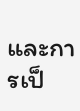และการเป็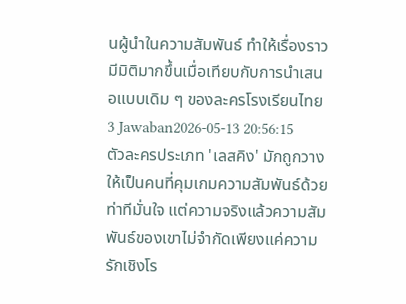นผู้นำในความสัมพันธ์ ทำให้เรื่องราวมีมิติมากขึ้นเมื่อเทียบกับการนำเสนอแบบเดิม ๆ ของละครโรงเรียนไทย
3 Jawaban2026-05-13 20:56:15
ตัวละครประเภท 'เลสคิง' มักถูกวางให้เป็นคนที่คุมเกมความสัมพันธ์ด้วยท่าทีมั่นใจ แต่ความจริงแล้วความสัมพันธ์ของเขาไม่จำกัดเพียงแค่ความรักเชิงโร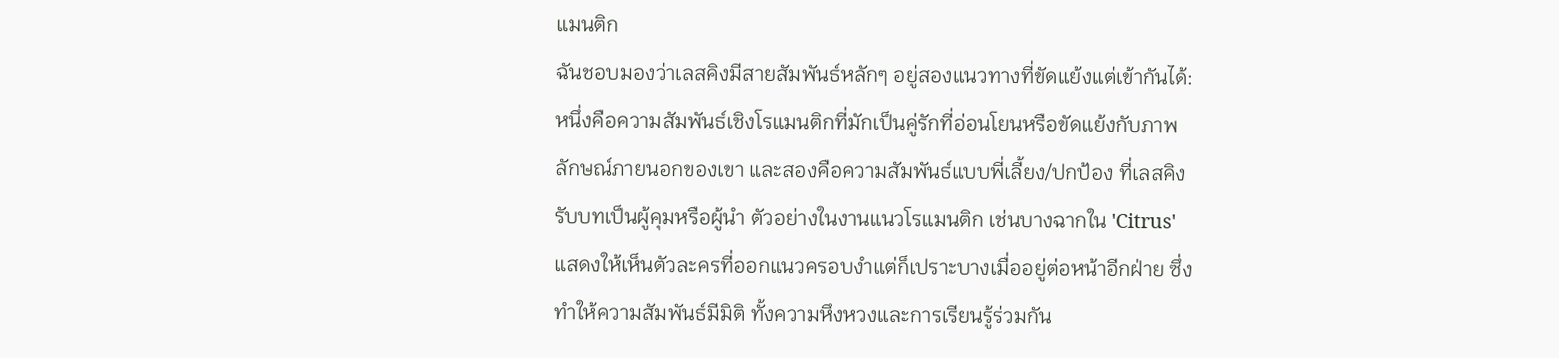แมนติก
ฉันชอบมองว่าเลสคิงมีสายสัมพันธ์หลักๆ อยู่สองแนวทางที่ขัดแย้งแต่เข้ากันได้: หนึ่งคือความสัมพันธ์เชิงโรแมนติกที่มักเป็นคู่รักที่อ่อนโยนหรือขัดแย้งกับภาพลักษณ์ภายนอกของเขา และสองคือความสัมพันธ์แบบพี่เลี้ยง/ปกป้อง ที่เลสคิงรับบทเป็นผู้คุมหรือผู้นำ ตัวอย่างในงานแนวโรแมนติก เช่นบางฉากใน 'Citrus' แสดงให้เห็นตัวละครที่ออกแนวครอบงำแต่ก็เปราะบางเมื่ออยู่ต่อหน้าอีกฝ่าย ซึ่งทำให้ความสัมพันธ์มีมิติ ทั้งความหึงหวงและการเรียนรู้ร่วมกัน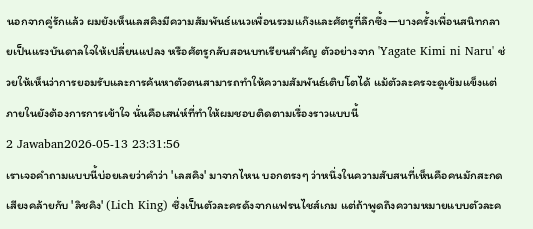นอกจากคู่รักแล้ว ผมยังเห็นเลสคิงมีความสัมพันธ์แนวเพื่อนรวมแก๊งและศัตรูที่ลึกซึ้ง—บางครั้งเพื่อนสนิทกลายเป็นแรงบันดาลใจให้เปลี่ยนแปลง หรือศัตรูกลับสอนบทเรียนสำคัญ ตัวอย่างจาก 'Yagate Kimi ni Naru' ช่วยให้เห็นว่าการยอมรับและการค้นหาตัวตนสามารถทำให้ความสัมพันธ์เติบโตได้ แม้ตัวละครจะดูเข้มแข็งแต่ภายในยังต้องการการเข้าใจ นั่นคือเสน่ห์ที่ทำให้ผมชอบติดตามเรื่องราวแบบนี้
2 Jawaban2026-05-13 23:31:56
เราเจอคำถามแบบนี้บ่อยเลยว่าคำว่า 'เลสคิง' มาจากไหน บอกตรงๆ ว่าหนึ่งในความสับสนที่เห็นคือคนมักสะกดเสียงคล้ายกับ 'ลิชคิง' (Lich King) ซึ่งเป็นตัวละครดังจากแฟรนไชส์เกม แต่ถ้าพูดถึงความหมายแบบตัวละค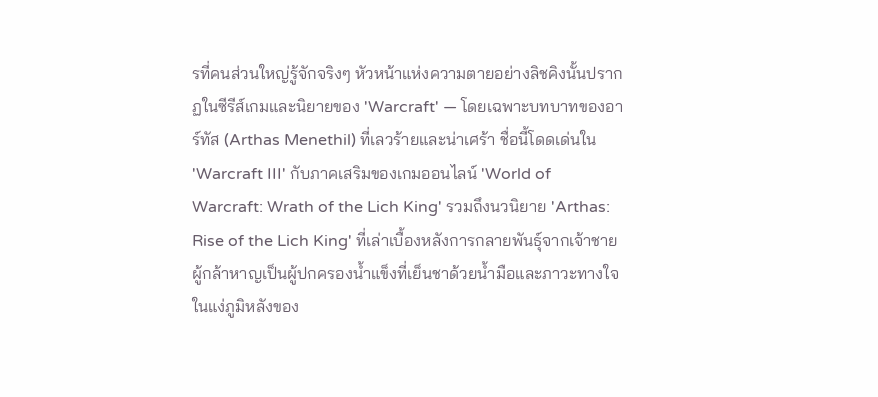รที่คนส่วนใหญ่รู้จักจริงๆ หัวหน้าแห่งความตายอย่างลิชคิงนั้นปรากฏในซีรีส์เกมและนิยายของ 'Warcraft' — โดยเฉพาะบทบาทของอาร์ทัส (Arthas Menethil) ที่เลวร้ายและน่าเศร้า ชื่อนี้โดดเด่นใน 'Warcraft III' กับภาคเสริมของเกมออนไลน์ 'World of Warcraft: Wrath of the Lich King' รวมถึงนวนิยาย 'Arthas: Rise of the Lich King' ที่เล่าเบื้องหลังการกลายพันธุ์จากเจ้าชายผู้กล้าหาญเป็นผู้ปกครองน้ำแข็งที่เย็นชาด้วยน้ำมือและภาวะทางใจ
ในแง่ภูมิหลังของ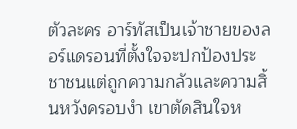ตัวละคร อาร์ทัสเป็นเจ้าชายของลอร์แดรอนที่ตั้งใจจะปกป้องประชาชนแต่ถูกความกลัวและความสิ้นหวังครอบงำ เขาตัดสินใจห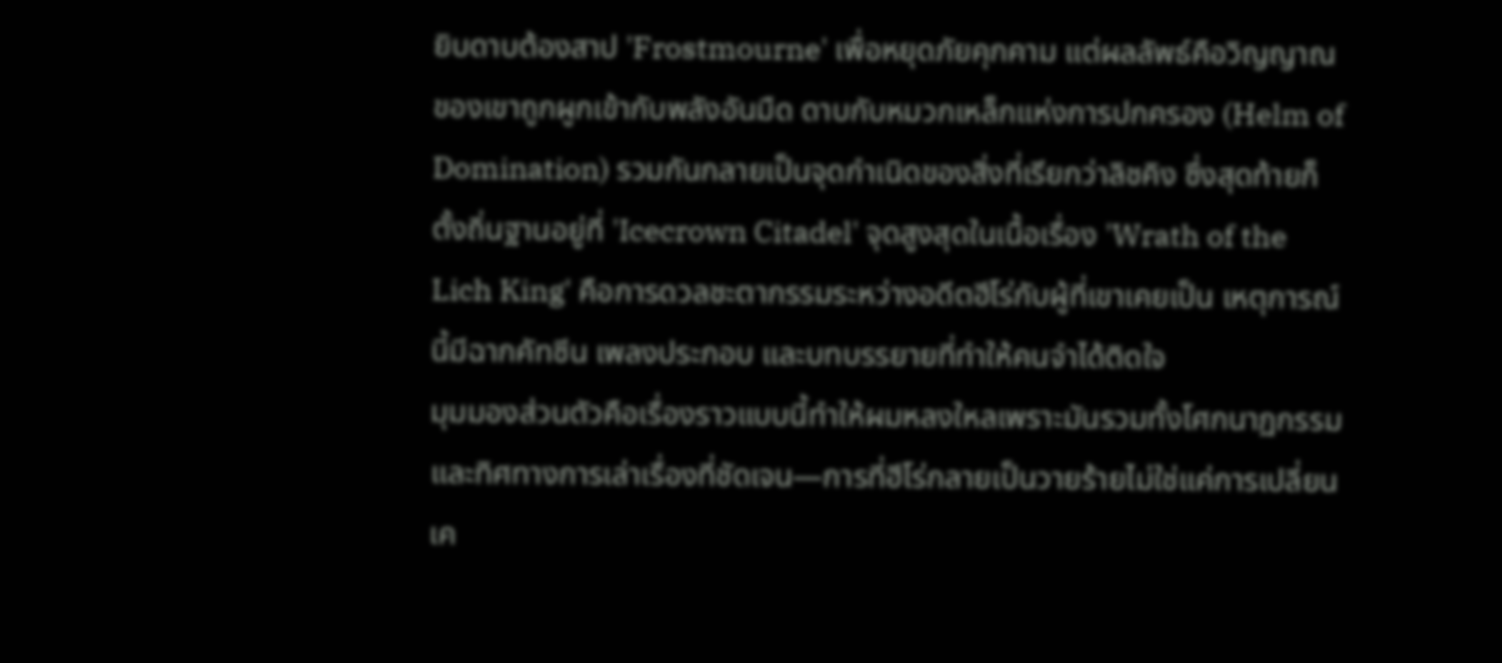ยิบดาบต้องสาป 'Frostmourne' เพื่อหยุดภัยคุกคาม แต่ผลลัพธ์คือวิญญาณของเขาถูกผูกเข้ากับพลังอันมืด ดาบกับหมวกเหล็กแห่งการปกครอง (Helm of Domination) รวมกันกลายเป็นจุดกำเนิดของสิ่งที่เรียกว่าลิชคิง ซึ่งสุดท้ายก็ตั้งถิ่นฐานอยู่ที่ 'Icecrown Citadel' จุดสูงสุดในเนื้อเรื่อง 'Wrath of the Lich King' คือการดวลชะตากรรมระหว่างอดีตฮีโร่กับผู้ที่เขาเคยเป็น เหตุการณ์นี้มีฉากคัทซีน เพลงประกอบ และบทบรรยายที่ทำให้คนจำได้ติดใจ
มุมมองส่วนตัวคือเรื่องราวแบบนี้ทำให้ผมหลงใหลเพราะมันรวมทั้งโศกนาฏกรรมและทิศทางการเล่าเรื่องที่ชัดเจน—การที่ฮีโร่กลายเป็นวายร้ายไม่ใช่แค่การเปลี่ยนเค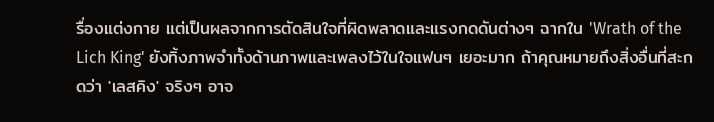รื่องแต่งกาย แต่เป็นผลจากการตัดสินใจที่ผิดพลาดและแรงกดดันต่างๆ ฉากใน 'Wrath of the Lich King' ยังทิ้งภาพจำทั้งด้านภาพและเพลงไว้ในใจแฟนๆ เยอะมาก ถ้าคุณหมายถึงสิ่งอื่นที่สะกดว่า 'เลสคิง' จริงๆ อาจ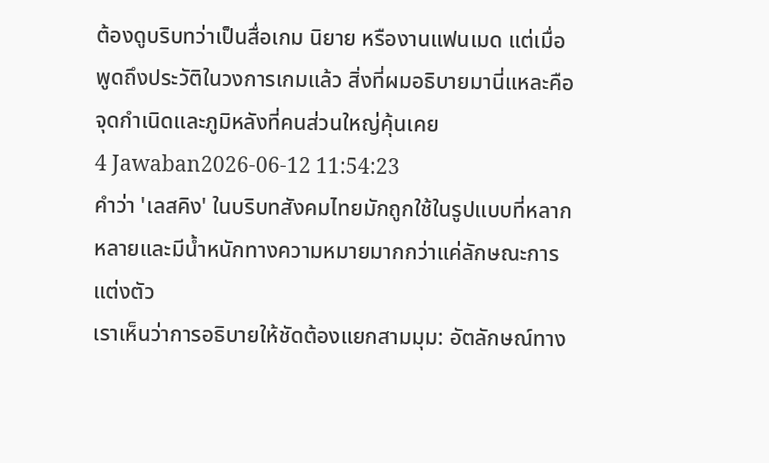ต้องดูบริบทว่าเป็นสื่อเกม นิยาย หรืองานแฟนเมด แต่เมื่อพูดถึงประวัติในวงการเกมแล้ว สิ่งที่ผมอธิบายมานี่แหละคือจุดกำเนิดและภูมิหลังที่คนส่วนใหญ่คุ้นเคย
4 Jawaban2026-06-12 11:54:23
คำว่า 'เลสคิง' ในบริบทสังคมไทยมักถูกใช้ในรูปแบบที่หลากหลายและมีน้ำหนักทางความหมายมากกว่าแค่ลักษณะการแต่งตัว
เราเห็นว่าการอธิบายให้ชัดต้องแยกสามมุม: อัตลักษณ์ทาง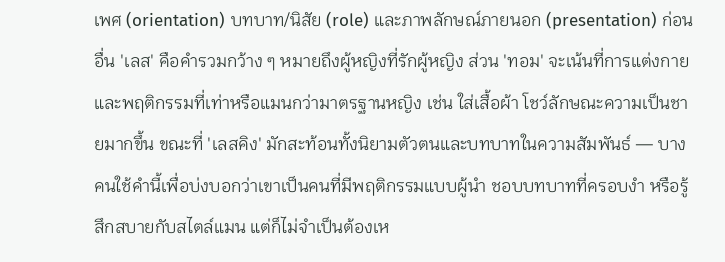เพศ (orientation) บทบาท/นิสัย (role) และภาพลักษณ์ภายนอก (presentation) ก่อนอื่น 'เลส' คือคำรวมกว้าง ๆ หมายถึงผู้หญิงที่รักผู้หญิง ส่วน 'ทอม' จะเน้นที่การแต่งกายและพฤติกรรมที่เท่าหรือแมนกว่ามาตรฐานหญิง เช่น ใส่เสื้อผ้า โชว์ลักษณะความเป็นชายมากขึ้น ขณะที่ 'เลสคิง' มักสะท้อนทั้งนิยามตัวตนและบทบาทในความสัมพันธ์ — บางคนใช้คำนี้เพื่อบ่งบอกว่าเขาเป็นคนที่มีพฤติกรรมแบบผู้นำ ชอบบทบาทที่ครอบงำ หรือรู้สึกสบายกับสไตล์แมน แต่ก็ไม่จำเป็นต้องเห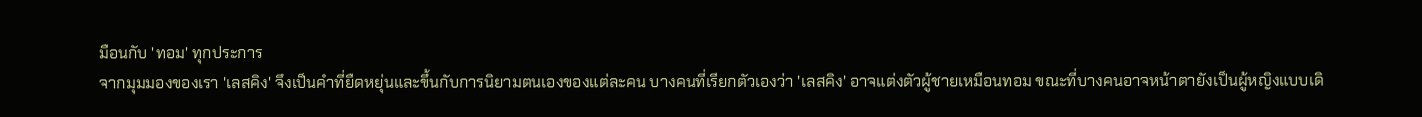มือนกับ 'ทอม' ทุกประการ
จากมุมมองของเรา 'เลสคิง' จึงเป็นคำที่ยืดหยุ่นและขึ้นกับการนิยามตนเองของแต่ละคน บางคนที่เรียกตัวเองว่า 'เลสคิง' อาจแต่งตัวผู้ชายเหมือนทอม ขณะที่บางคนอาจหน้าตายังเป็นผู้หญิงแบบเดิ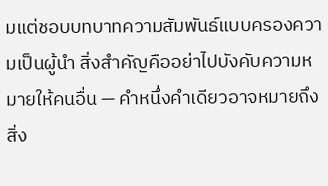มแต่ชอบบทบาทความสัมพันธ์แบบครองความเป็นผู้นำ สิ่งสำคัญคืออย่าไปบังคับความหมายให้คนอื่น — คำหนึ่งคำเดียวอาจหมายถึงสิ่ง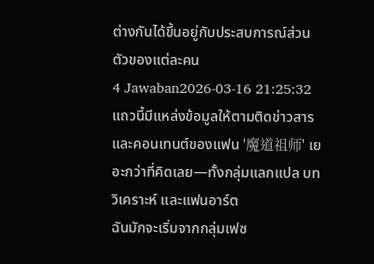ต่างกันได้ขึ้นอยู่กับประสบการณ์ส่วนตัวของแต่ละคน
4 Jawaban2026-03-16 21:25:32
แถวนี้มีแหล่งข้อมูลให้ตามติดข่าวสารและคอนเทนต์ของแฟน '魔道祖师' เยอะกว่าที่คิดเลย—ทั้งกลุ่มแลกแปล บทวิเคราะห์ และแฟนอาร์ต
ฉันมักจะเริ่มจากกลุ่มเฟซ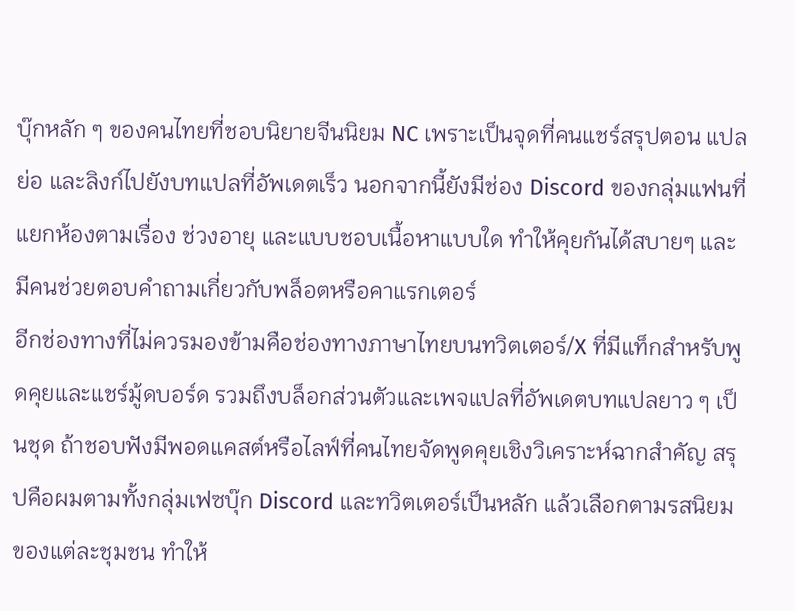บุ๊กหลัก ๆ ของคนไทยที่ชอบนิยายจีนนิยม NC เพราะเป็นจุดที่คนแชร์สรุปตอน แปลย่อ และลิงก์ไปยังบทแปลที่อัพเดตเร็ว นอกจากนี้ยังมีช่อง Discord ของกลุ่มแฟนที่แยกห้องตามเรื่อง ช่วงอายุ และแบบชอบเนื้อหาแบบใด ทำให้คุยกันได้สบายๆ และมีคนช่วยตอบคำถามเกี่ยวกับพล็อตหรือคาแรกเตอร์
อีกช่องทางที่ไม่ควรมองข้ามคือช่องทางภาษาไทยบนทวิตเตอร์/X ที่มีแท็กสำหรับพูดคุยและแชร์มู้ดบอร์ด รวมถึงบล็อกส่วนตัวและเพจแปลที่อัพเดตบทแปลยาว ๆ เป็นชุด ถ้าชอบฟังมีพอดแคสต์หรือไลฟ์ที่คนไทยจัดพูดคุยเชิงวิเคราะห์ฉากสำคัญ สรุปคือผมตามทั้งกลุ่มเฟซบุ๊ก Discord และทวิตเตอร์เป็นหลัก แล้วเลือกตามรสนิยมของแต่ละชุมชน ทำให้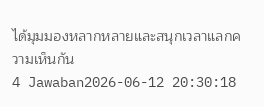ได้มุมมองหลากหลายและสนุกเวลาแลกความเห็นกัน
4 Jawaban2026-06-12 20:30:18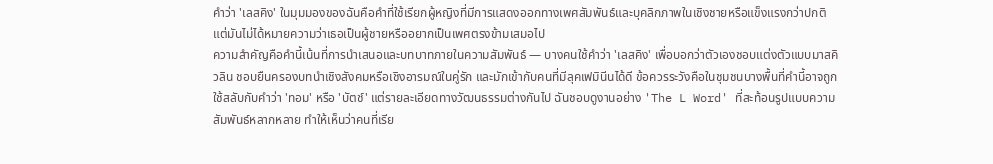คำว่า 'เลสคิง' ในมุมมองของฉันคือคำที่ใช้เรียกผู้หญิงที่มีการแสดงออกทางเพศสัมพันธ์และบุคลิกภาพในเชิงชายหรือแข็งแรงกว่าปกติ แต่มันไม่ได้หมายความว่าเธอเป็นผู้ชายหรืออยากเป็นเพศตรงข้ามเสมอไป
ความสำคัญคือคำนี้เน้นที่การนำเสนอและบทบาทภายในความสัมพันธ์ — บางคนใช้คำว่า 'เลสคิง' เพื่อบอกว่าตัวเองชอบแต่งตัวแบบมาสคิวลิน ชอบยืนครองบทนำเชิงสังคมหรือเชิงอารมณ์ในคู่รัก และมักเข้ากับคนที่มีลุคเฟมินีนได้ดี ข้อควรระวังคือในชุมชนบางพื้นที่คำนี้อาจถูกใช้สลับกับคำว่า 'ทอม' หรือ 'บัตช์' แต่รายละเอียดทางวัฒนธรรมต่างกันไป ฉันชอบดูงานอย่าง 'The L Word' ที่สะท้อนรูปแบบความสัมพันธ์หลากหลาย ทำให้เห็นว่าคนที่เรีย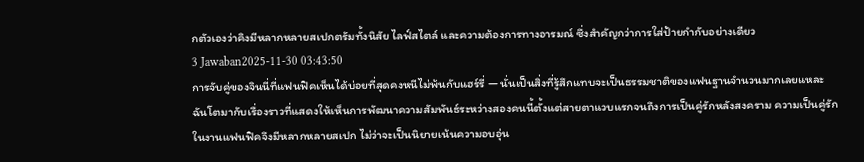กตัวเองว่าคิงมีหลากหลายสเปกตรัมทั้งนิสัย ไลฟ์สไตล์ และความต้องการทางอารมณ์ ซึ่งสำคัญกว่าการใส่ป้ายกำกับอย่างเดียว
3 Jawaban2025-11-30 03:43:50
การจับคู่ของจินนี่ที่แฟนฟิคเห็นได้บ่อยที่สุดคงหนีไม่พ้นกับแฮร์รี่ — นั่นเป็นสิ่งที่รู้สึกแทบจะเป็นธรรมชาติของแฟนฐานจำนวนมากเลยแหละ
ฉันโตมากับเรื่องราวที่แสดงให้เห็นการพัฒนาความสัมพันธ์ระหว่างสองคนนี้ตั้งแต่สายตาแวบแรกจนถึงการเป็นคู่รักหลังสงคราม ความเป็นคู่รักในงานแฟนฟิคจึงมีหลากหลายสเปก ไม่ว่าจะเป็นนิยายเน้นความอบอุ่น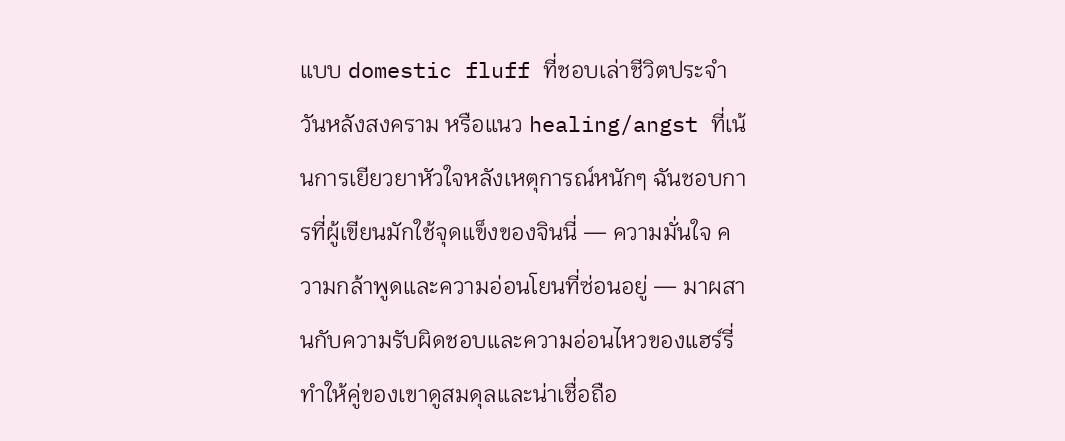แบบ domestic fluff ที่ชอบเล่าชีวิตประจำวันหลังสงคราม หรือแนว healing/angst ที่เน้นการเยียวยาหัวใจหลังเหตุการณ์หนักๆ ฉันชอบการที่ผู้เขียนมักใช้จุดแข็งของจินนี่ — ความมั่นใจ ความกล้าพูดและความอ่อนโยนที่ซ่อนอยู่ — มาผสานกับความรับผิดชอบและความอ่อนไหวของแฮร์รี่ ทำให้คู่ของเขาดูสมดุลและน่าเชื่อถือ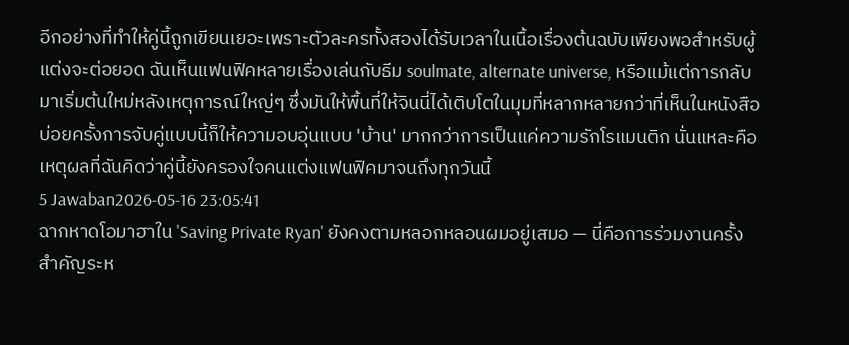อีกอย่างที่ทำให้คู่นี้ถูกเขียนเยอะเพราะตัวละครทั้งสองได้รับเวลาในเนื้อเรื่องต้นฉบับเพียงพอสำหรับผู้แต่งจะต่อยอด ฉันเห็นแฟนฟิคหลายเรื่องเล่นกับธีม soulmate, alternate universe, หรือแม้แต่การกลับมาเริ่มต้นใหม่หลังเหตุการณ์ใหญ่ๆ ซึ่งมันให้พื้นที่ให้จินนี่ได้เติบโตในมุมที่หลากหลายกว่าที่เห็นในหนังสือ บ่อยครั้งการจับคู่แบบนี้ก็ให้ความอบอุ่นแบบ 'บ้าน' มากกว่าการเป็นแค่ความรักโรแมนติก นั่นแหละคือเหตุผลที่ฉันคิดว่าคู่นี้ยังครองใจคนแต่งแฟนฟิคมาจนถึงทุกวันนี้
5 Jawaban2026-05-16 23:05:41
ฉากหาดโอมาฮาใน 'Saving Private Ryan' ยังคงตามหลอกหลอนผมอยู่เสมอ — นี่คือการร่วมงานครั้งสำคัญระห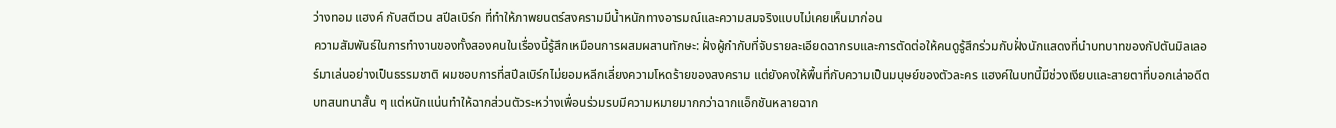ว่างทอม แฮงค์ กับสตีเวน สปีลเบิร์ก ที่ทำให้ภาพยนตร์สงครามมีน้ำหนักทางอารมณ์และความสมจริงแบบไม่เคยเห็นมาก่อน
ความสัมพันธ์ในการทำงานของทั้งสองคนในเรื่องนี้รู้สึกเหมือนการผสมผสานทักษะ: ฝั่งผู้กำกับที่จับรายละเอียดฉากรบและการตัดต่อให้คนดูรู้สึกร่วมกับฝั่งนักแสดงที่นำบทบาทของกัปตันมิลเลอร์มาเล่นอย่างเป็นธรรมชาติ ผมชอบการที่สปีลเบิร์กไม่ยอมหลีกเลี่ยงความโหดร้ายของสงคราม แต่ยังคงให้พื้นที่กับความเป็นมนุษย์ของตัวละคร แฮงค์ในบทนี้มีช่วงเงียบและสายตาที่บอกเล่าอดีต บทสนทนาสั้น ๆ แต่หนักแน่นทำให้ฉากส่วนตัวระหว่างเพื่อนร่วมรบมีความหมายมากกว่าฉากแอ็กชันหลายฉาก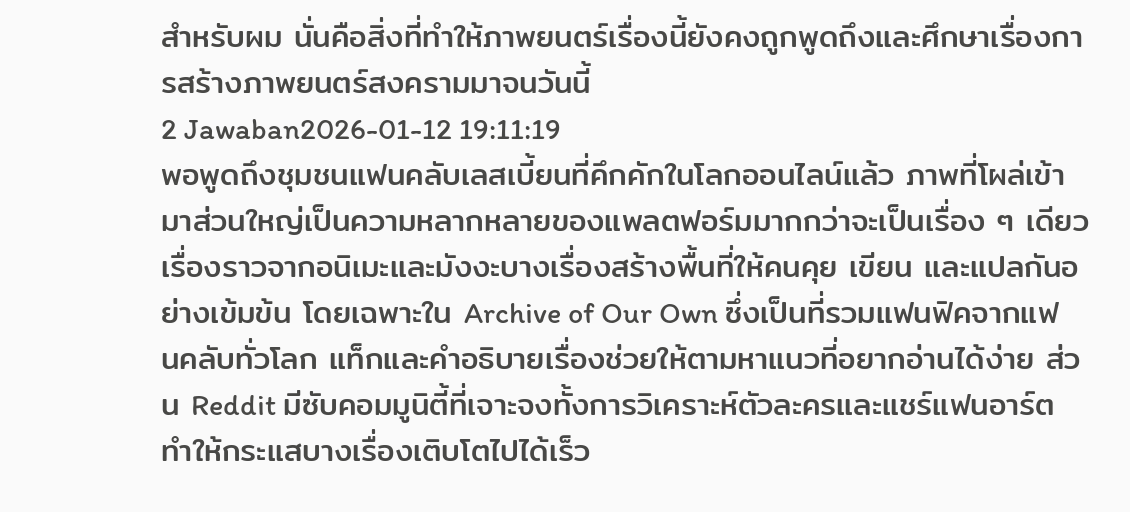สำหรับผม นั่นคือสิ่งที่ทำให้ภาพยนตร์เรื่องนี้ยังคงถูกพูดถึงและศึกษาเรื่องการสร้างภาพยนตร์สงครามมาจนวันนี้
2 Jawaban2026-01-12 19:11:19
พอพูดถึงชุมชนแฟนคลับเลสเบี้ยนที่คึกคักในโลกออนไลน์แล้ว ภาพที่โผล่เข้ามาส่วนใหญ่เป็นความหลากหลายของแพลตฟอร์มมากกว่าจะเป็นเรื่อง ๆ เดียว เรื่องราวจากอนิเมะและมังงะบางเรื่องสร้างพื้นที่ให้คนคุย เขียน และแปลกันอย่างเข้มข้น โดยเฉพาะใน Archive of Our Own ซึ่งเป็นที่รวมแฟนฟิคจากแฟนคลับทั่วโลก แท็กและคำอธิบายเรื่องช่วยให้ตามหาแนวที่อยากอ่านได้ง่าย ส่วน Reddit มีซับคอมมูนิตี้ที่เจาะจงทั้งการวิเคราะห์ตัวละครและแชร์แฟนอาร์ต ทำให้กระแสบางเรื่องเติบโตไปได้เร็ว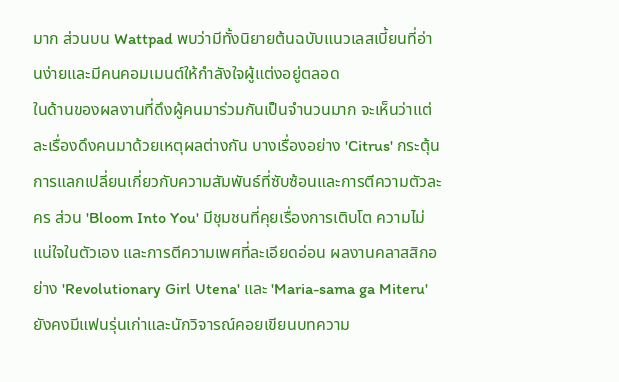มาก ส่วนบน Wattpad พบว่ามีทั้งนิยายต้นฉบับแนวเลสเบี้ยนที่อ่านง่ายและมีคนคอมเมนต์ให้กำลังใจผู้แต่งอยู่ตลอด
ในด้านของผลงานที่ดึงผู้คนมาร่วมกันเป็นจำนวนมาก จะเห็นว่าแต่ละเรื่องดึงคนมาด้วยเหตุผลต่างกัน บางเรื่องอย่าง 'Citrus' กระตุ้นการแลกเปลี่ยนเกี่ยวกับความสัมพันธ์ที่ซับซ้อนและการตีความตัวละคร ส่วน 'Bloom Into You' มีชุมชนที่คุยเรื่องการเติบโต ความไม่แน่ใจในตัวเอง และการตีความเพศที่ละเอียดอ่อน ผลงานคลาสสิกอย่าง 'Revolutionary Girl Utena' และ 'Maria-sama ga Miteru' ยังคงมีแฟนรุ่นเก่าและนักวิจารณ์คอยเขียนบทความ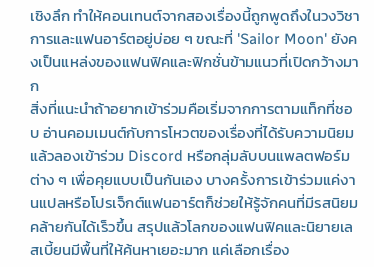เชิงลึก ทำให้คอนเทนต์จากสองเรื่องนี้ถูกพูดถึงในวงวิชาการและแฟนอาร์ตอยู่บ่อย ๆ ขณะที่ 'Sailor Moon' ยังคงเป็นแหล่งของแฟนฟิคและฟิกชั่นข้ามแนวที่เปิดกว้างมาก
สิ่งที่แนะนำถ้าอยากเข้าร่วมคือเริ่มจากการตามแท็กที่ชอบ อ่านคอมเมนต์กับการโหวตของเรื่องที่ได้รับความนิยม แล้วลองเข้าร่วม Discord หรือกลุ่มลับบนแพลตฟอร์มต่าง ๆ เพื่อคุยแบบเป็นกันเอง บางครั้งการเข้าร่วมแค่งานแปลหรือโปรเจ็กต์แฟนอาร์ตก็ช่วยให้รู้จักคนที่มีรสนิยมคล้ายกันได้เร็วขึ้น สรุปแล้วโลกของแฟนฟิคและนิยายเลสเบี้ยนมีพื้นที่ให้ค้นหาเยอะมาก แค่เลือกเรื่อง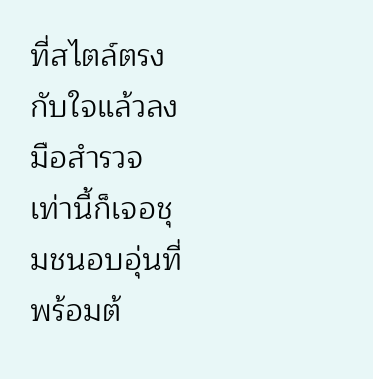ที่สไตล์ตรงกับใจแล้วลงมือสำรวจ เท่านี้ก็เจอชุมชนอบอุ่นที่พร้อมต้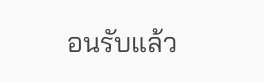อนรับแล้ว